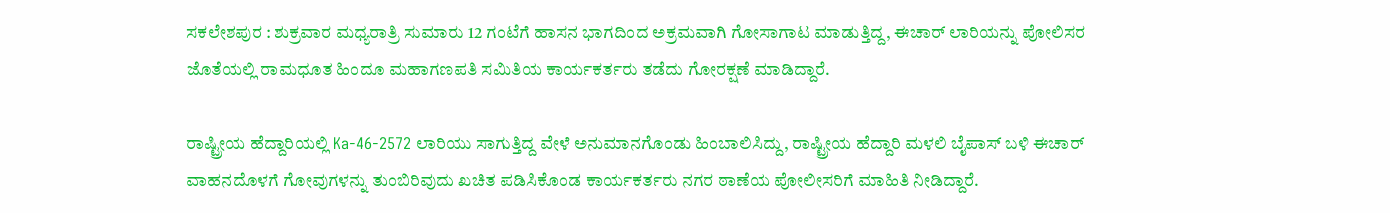ಸಕಲೇಶಪುರ : ಶುಕ್ರವಾರ ಮಧ್ಯರಾತ್ರಿ ಸುಮಾರು 12 ಗಂಟೆಗೆ ಹಾಸನ ಭಾಗದಿಂದ ಅಕ್ರಮವಾಗಿ ಗೋಸಾಗಾಟ ಮಾಡುತ್ತಿದ್ದ, ಈಚಾರ್ ಲಾರಿಯನ್ನು ಪೋಲಿಸರ ಜೊತೆಯಲ್ಲಿ ರಾಮಧೂತ ಹಿಂದೂ ಮಹಾಗಣಪತಿ ಸಮಿತಿಯ ಕಾರ್ಯಕರ್ತರು ತಡೆದು ಗೋರಕ್ಷಣೆ ಮಾಡಿದ್ದಾರೆ.

ರಾಷ್ಟ್ರೀಯ ಹೆದ್ದಾರಿಯಲ್ಲಿ Ka-46-2572 ಲಾರಿಯು ಸಾಗುತ್ತಿದ್ದ ವೇಳೆ ಅನುಮಾನಗೊಂಡು ಹಿಂಬಾಲಿಸಿದ್ದು, ರಾಷ್ಟ್ರೀಯ ಹೆದ್ದಾರಿ ಮಳಲಿ ಬೈಪಾಸ್ ಬಳಿ ಈಚಾರ್ ವಾಹನದೊಳಗೆ ಗೋವುಗಳನ್ನು ತುಂಬಿರಿವುದು ಖಚಿತ ಪಡಿಸಿಕೊಂಡ ಕಾರ್ಯಕರ್ತರು ನಗರ ಠಾಣೆಯ ಪೋಲೀಸರಿಗೆ ಮಾಹಿತಿ ನೀಡಿದ್ದಾರೆ.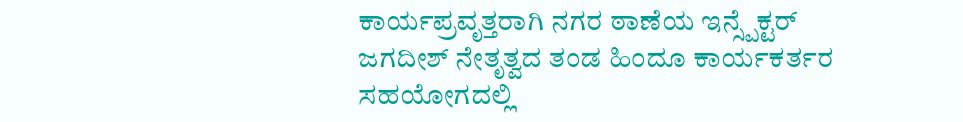ಕಾರ್ಯಪ್ರವೃತ್ತರಾಗಿ ನಗರ ಠಾಣೆಯ ಇನ್ಸ್ಪೆಕ್ಟರ್ ಜಗದೀಶ್ ನೇತೃತ್ವದ ತಂಡ ಹಿಂದೂ ಕಾರ್ಯಕರ್ತರ ಸಹಯೋಗದಲ್ಲಿ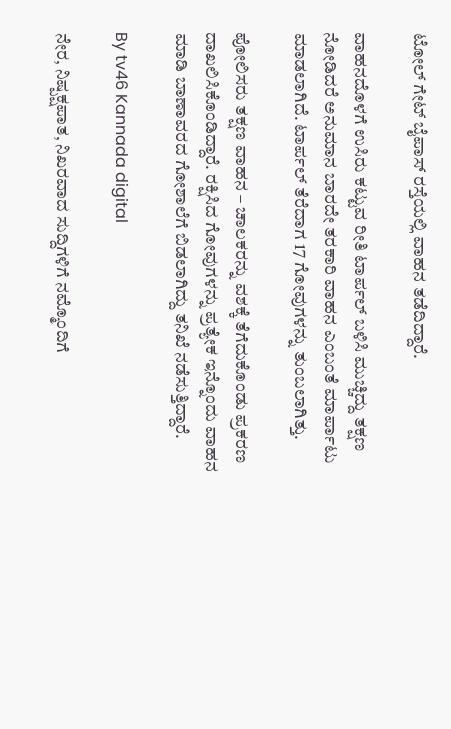ಟೋಲ್ ಗೇಟ್ ಬೈಪಾಸ್ ರಸ್ತೆಯಲ್ಲಿ ವಾಹನ ತಡೆದಿದ್ದಾರೆ.

ವಾಹನದೊಳಗೆ ಉಸಿರು ಕಟ್ಟುವ ರೀತಿ ಟಾರ್ಪಲ್ ಬಳಿಸಿ ಮುಚ್ಚಿದ್ದು ತಕ್ಷಣ ನೋಡಿದರೆ ಅನುಮಾನ ಬಾರದೇ ತರಕಾರಿ ವಾಹನ ಎಂಬಂತೆ ಮಾರ್ಪಾಟು ಮಾಡಲಾಗಿದೆ. ಟಾರ್ಪಲ್ ತೆರೆದಾಗ 17 ಗೋವುಗಳನ್ನು ತುಂಬಲಾಗಿತ್ತು.

ಪೋಲಿಸರು ತಕ್ಷಣ ವಾಹನ – ಚಾಲಕರನ್ನು ವಶಕ್ಕೆ ತೆಗೆದುಕೊಂಡು ಪ್ರಕರಣ ದಾಖಲಿಸಿಕೊಂಡಿದ್ದಾರೆ. ರಕ್ಷಿಸಿದ ಗೋವುಗಳನ್ನು ಪ್ರತ್ಯೇಕ ಇನ್ನೊಂದು ವಾಹನ ಮಾಡಿ ಬಾಣಾವರದ ಗೋಶಾಲೆಗೆ ಬಿಡಲಾಗಿದ್ದು ತನಿಖೆ ನಡೆಸುತ್ತಿದ್ದಾರೆ.

By tv46 Kannada digital

ನೇರ, ನಿಷ್ಪಕ್ಷಪಾತ, ನಿಖರವಾದ ಸುದ್ದಿಗಳಿಗೆ ನಮ್ಮೊಂದಿಗೆ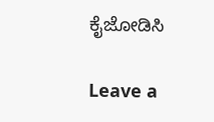ಕೈಜೋಡಿಸಿ

Leave a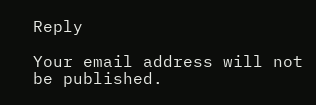Reply

Your email address will not be published.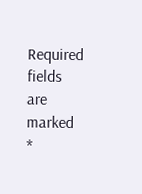Required fields are marked *